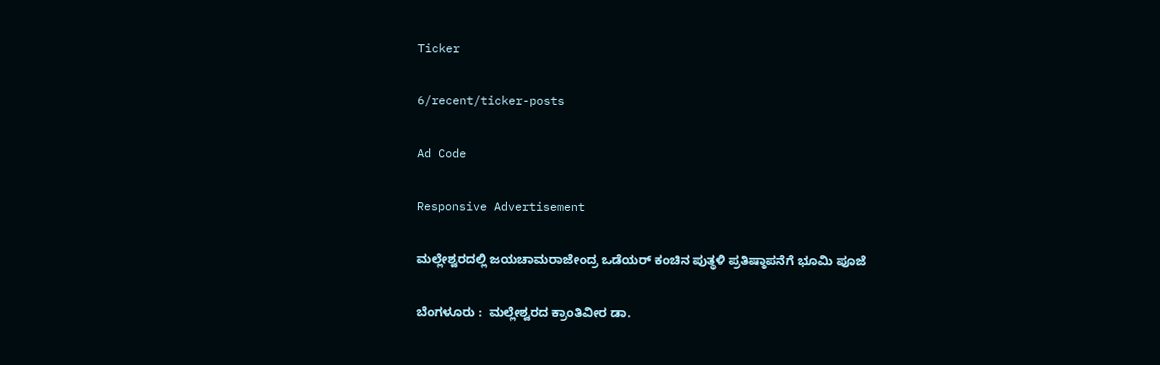Ticker

6/recent/ticker-posts

Ad Code

Responsive Advertisement

ಮಲ್ಲೇಶ್ವರದಲ್ಲಿ ಜಯಚಾಮರಾಜೇಂದ್ರ ಒಡೆಯರ್ ಕಂಚಿನ ಪುತ್ಥಳಿ ಪ್ರತಿಷ್ಠಾಪನೆಗೆ ಭೂಮಿ ಪೂಜೆ

ಬೆಂಗಳೂರು :  ಮಲ್ಲೇಶ್ವರದ ಕ್ರಾಂತಿವೀರ ಡಾ.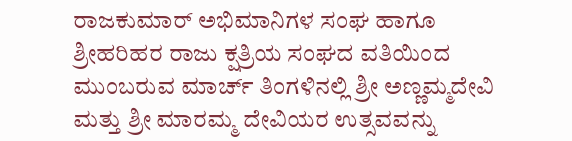ರಾಜಕುಮಾರ್ ಅಭಿಮಾನಿಗಳ ಸಂಘ ಹಾಗೂ ಶ್ರೀಹರಿಹರ ರಾಜು ಕ್ಷತ್ರಿಯ ಸಂಘದ ವತಿಯಿಂದ ಮುಂಬರುವ ಮಾರ್ಚ್‌ ತಿಂಗಳಿನಲ್ಲಿ ಶ್ರೀ ಅಣ್ಣಮ್ಮದೇವಿ ಮತ್ತು ಶ್ರೀ ಮಾರಮ್ಮ ದೇವಿಯರ ಉತ್ಸವವನ್ನು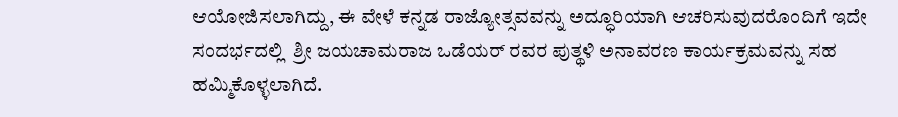ಆಯೋಜಿಸಲಾಗಿದ್ದು, ಈ ವೇಳೆ ಕನ್ನಡ ರಾಜ್ಯೋತ್ಸವವನ್ನು ಅದ್ಧೂರಿಯಾಗಿ ಆಚರಿಸುವುದರೊಂದಿಗೆ ಇದೇ ಸಂದರ್ಭದಲ್ಲಿ  ಶ್ರೀ ಜಯಚಾಮರಾಜ ಒಡೆಯರ್ ರವರ ಪುತ್ಥಳಿ ಅನಾವರಣ ಕಾರ್ಯಕ್ರಮವನ್ನು ಸಹ ಹಮ್ಮಿಕೊಳ್ಳಲಾಗಿದೆ.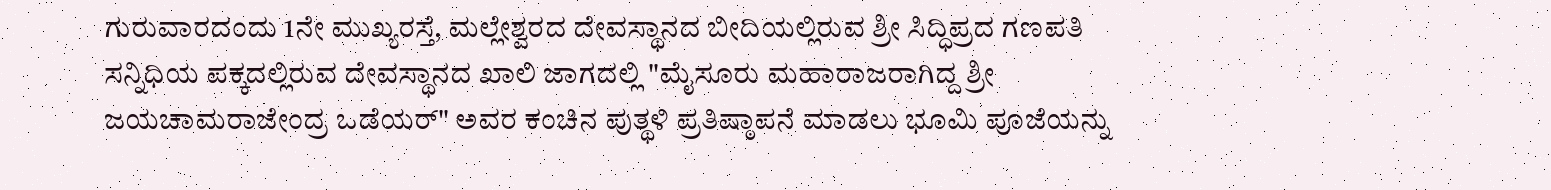ಗುರುವಾರದಂದು 1ನೇ ಮುಖ್ಯರಸ್ತೆ, ಮಲ್ಲೇಶ್ವರದ ದೇವಸ್ಥಾನದ ಬೀದಿಯಲ್ಲಿರುವ ಶ್ರೀ ಸಿದ್ಧಿಪ್ರದ ಗಣಪತಿ ಸನ್ನಿಧಿಯ ಪಕ್ಕದಲ್ಲಿರುವ ದೇವಸ್ಥಾನದ ಖಾಲಿ ಜಾಗದಲ್ಲಿ "ಮೈಸೂರು ಮಹಾರಾಜರಾಗಿದ್ದ ಶ್ರೀ ಜಯಚಾಮರಾಜೇಂದ್ರ ಒಡೆಯರ್" ಅವರ ಕಂಚಿನ ಪುತ್ಥಳಿ ಪ್ರತಿಷ್ಠಾಪನೆ ಮಾಡಲು ಭೂಮಿ ಪೂಜೆಯನ್ನು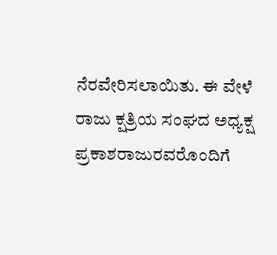ನೆರವೇರಿಸಲಾಯಿತು. ಈ ವೇಳೆ ರಾಜು ಕ್ಷತ್ರಿಯ ಸಂಘದ ಅಧ್ಯಕ್ಷ ಪ್ರಕಾಶರಾಜುರವರೊಂದಿಗೆ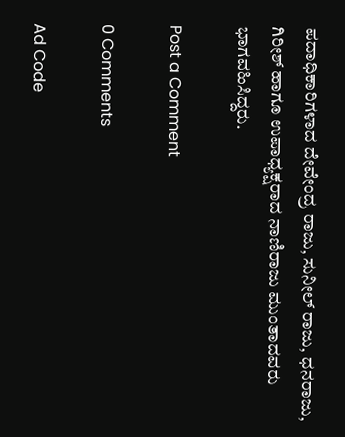ಪದಾಧಿಕಾರಿಗಳಾದ ದೇವೇಂದ್ರ ರಾಜು, ಸುನೀಲ್ ರಾಜು, ಧನರಾಜು, ಗಿರೀಶ್ ಹಾಗೂ ಉಪಾಧ್ಯಕ್ಷರಾದ ನಾಣಿರಾಜು ಮುಂತಾದವರು ಭಾಗವಹಿಸಿದ್ದರು.

Post a Comment

0 Comments

Ad Code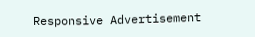Responsive Advertisement